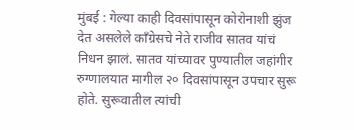मुंबई : गेल्या काही दिवसांपासून कोरोनाशी झुंज देत असलेले काँग्रेसचे नेते राजीव सातव यांचं निधन झालं. सातव यांच्यावर पुण्यातील जहांगीर रुग्णालयात मागील २० दिवसांपासून उपचार सुरू होते. सुरूवातील त्यांची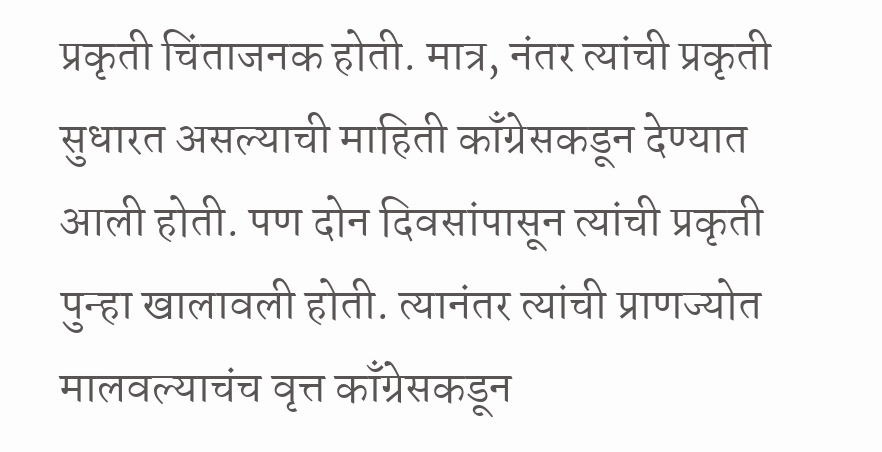प्रकृती चिंताजनक होती. मात्र, नंतर त्यांची प्रकृती सुधारत असल्याची माहिती काँग्रेसकडून देण्यात आली होती. पण दोन दिवसांपासून त्यांची प्रकृती पुन्हा खालावली होती. त्यानंतर त्यांची प्राणज्योत मालवल्याचंच वृत्त काँग्रेसकडून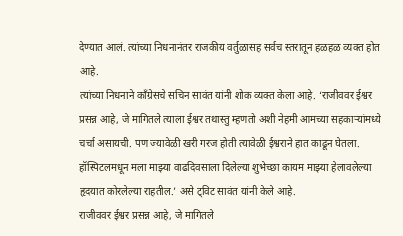देण्यात आलं. त्यांच्या निधनानंतर राजकीय वर्तुळासह सर्वच स्तरातून हळहळ व्यक्त होत आहे.
त्यांच्या निधनाने काँग्रेसचे सचिन सावंत यांनी शोक व्यक्त केला आहे. ‘राजीववर ईश्वर प्रसन्न आहे, जे मागितले त्याला ईश्वर तथास्तु म्हणतो अशी नेहमी आमच्या सहकाऱ्यांमध्ये चर्चा असायची. पण ज्यावेळी खरी गरज होती त्यावेळी ईश्वराने हात काढून घेतला. हॉस्पिटलमधून मला माझ्या वाढदिवसाला दिलेल्या शुभेच्छा कायम माझ्या हेलावलेल्या हृदयात कोरलेल्या राहतील.’ असे ट्विट सावंत यांनी केले आहे.
राजीववर ईश्वर प्रसन्न आहे, जे मागितले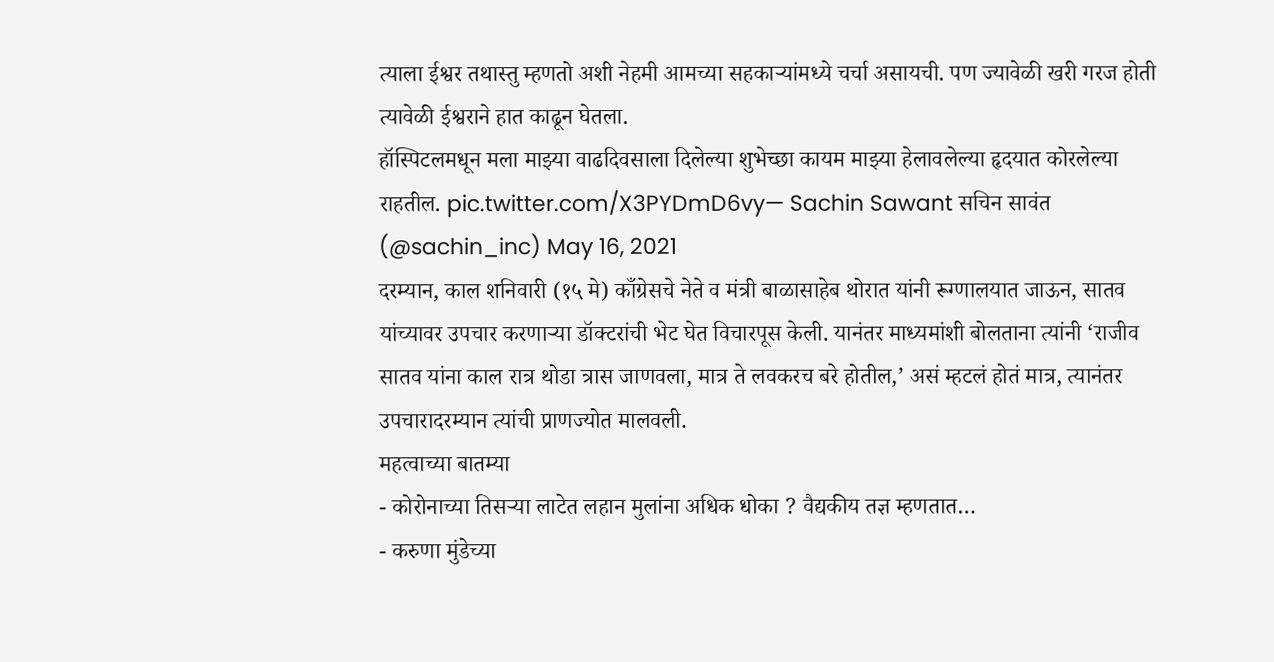त्याला ईश्वर तथास्तु म्हणतो अशी नेहमी आमच्या सहकाऱ्यांमध्ये चर्चा असायची. पण ज्यावेळी खरी गरज होती त्यावेळी ईश्वराने हात काढून घेतला.
हॉस्पिटलमधून मला माझ्या वाढदिवसाला दिलेल्या शुभेच्छा कायम माझ्या हेलावलेल्या हृदयात कोरलेल्या राहतील. pic.twitter.com/X3PYDmD6vy— Sachin Sawant सचिन सावंत (@sachin_inc) May 16, 2021
दरम्यान, काल शनिवारी (१५ मे) काँग्रेसचे नेते व मंत्री बाळासाहेब थोरात यांनी रूग्णालयात जाऊन, सातव यांच्यावर उपचार करणाऱ्या डॉक्टरांची भेट घेत विचारपूस केली. यानंतर माध्यमांशी बोलताना त्यांनी ‘राजीव सातव यांना काल रात्र थोडा त्रास जाणवला, मात्र ते लवकरच बरे होतील,’ असं म्हटलं होतं मात्र, त्यानंतर उपचारादरम्यान त्यांची प्राणज्योत मालवली.
महत्वाच्या बातम्या
- कोरोनाच्या तिसऱ्या लाटेत लहान मुलांना अधिक धोका ? वैद्यकीय तज्ञ म्हणतात…
- करुणा मुंडेच्या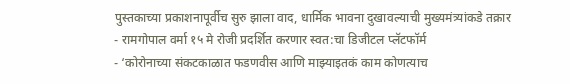पुस्तकाच्या प्रकाशनापूर्वीच सुरु झाला वाद, धार्मिक भावना दुखावल्याची मुख्यमंत्र्यांकडे तक्रार
- रामगोपाल वर्मा १५ मे रोजी प्रदर्शित करणार स्वत:चा डिजीटल प्लॅटफॉर्म
- ‘कोरोनाच्या संकटकाळात फडणवीस आणि माझ्याइतकं काम कोणत्याच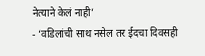नेत्याने केलं नाही’
- ‘वडिलांची साथ नसेल तर ईदचा दिवसही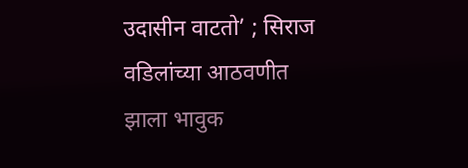उदासीन वाटतो’ ; सिराज वडिलांच्या आठवणीत झाला भावुक